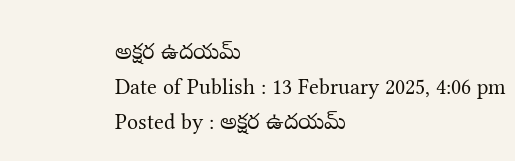అక్షర ఉదయమ్
Date of Publish : 13 February 2025, 4:06 pm Posted by : అక్షర ఉదయమ్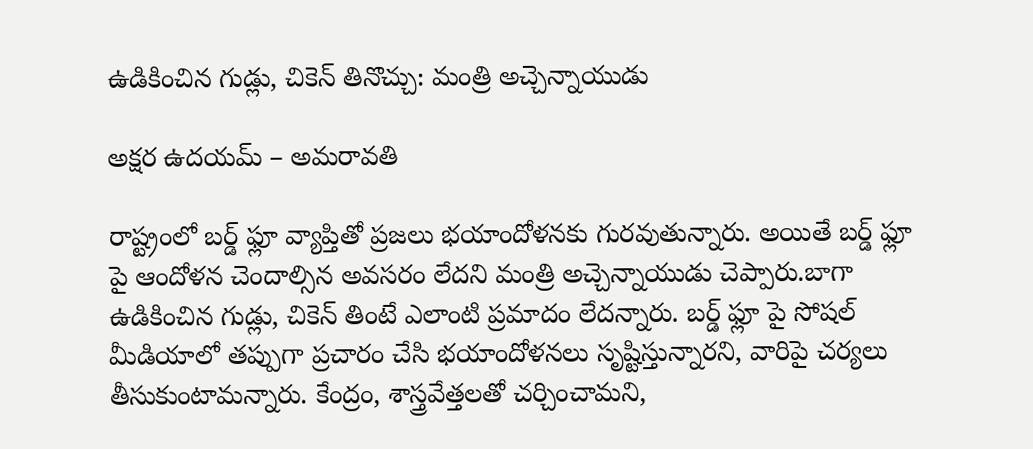ఉడికించిన గుడ్లు, చికెన్ తినొచ్చు: మంత్రి అచ్చెన్నాయుడు

అక్షర ఉదయమ్ – అమరావతి

రాష్ట్రంలో బర్డ్ ఫ్లూ వ్యాప్తితో ప్రజలు భయాందోళనకు గురవుతున్నారు. అయితే బర్డ్ ఫ్లూ పై ఆందోళన చెందాల్సిన అవసరం లేదని మంత్రి అచ్చెన్నాయుడు చెప్పారు.బాగా ఉడికించిన గుడ్లు, చికెన్ తింటే ఎలాంటి ప్రమాదం లేదన్నారు. బర్డ్ ఫ్లూ పై సోషల్ మీడియాలో తప్పుగా ప్రచారం చేసి భయాందోళనలు సృష్టిస్తున్నారని, వారిపై చర్యలు తీసుకుంటామన్నారు. కేంద్రం, శాస్త్రవేత్తలతో చర్చించామని,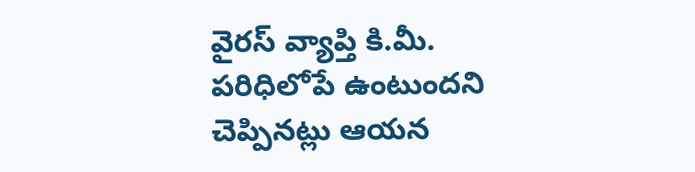వైరస్ వ్యాప్తి కి.మీ. పరిధిలోపే ఉంటుందని చెప్పినట్లు ఆయన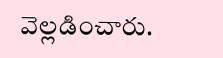వెల్లడించారు.